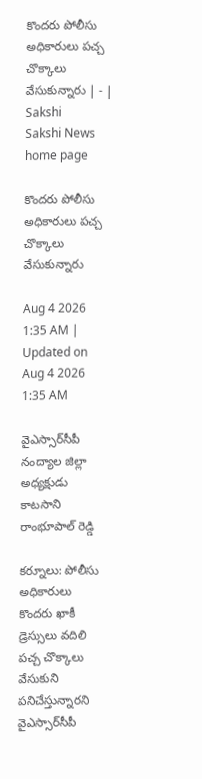కొందరు పోలీసు అధికారులు పచ్చ చొక్కాలు వేసుకున్నారు | - | Sakshi
Sakshi News home page

కొందరు పోలీసు అధికారులు పచ్చ చొక్కాలు వేసుకున్నారు

Aug 4 2026 1:35 AM | Updated on Aug 4 2026 1:35 AM

వైఎస్సార్‌సీపీ నంద్యాల జిల్లా అధ్యక్షుడు కాటసాని రాంభూపాల్‌ రెడ్డి

కర్నూలు: పోలీసు అధికారులు కొందరు ఖాకీ డ్రెస్సులు వదిలి పచ్చ చొక్కాలు వేసుకుని పనిచేస్తున్నారని వైఎస్సార్‌సీపీ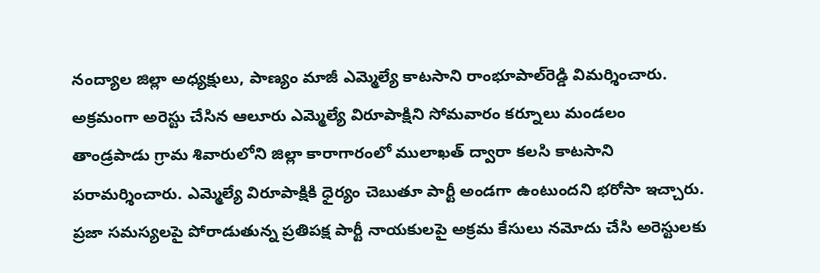నంద్యాల జిల్లా అధ్యక్షులు, పాణ్యం మాజీ ఎమ్మెల్యే కాటసాని రాంభూపాల్‌రెడ్డి విమర్శించారు. అక్రమంగా అరెస్టు చేసిన ఆలూరు ఎమ్మెల్యే విరూపాక్షిని సోమవారం కర్నూలు మండలం తాండ్రపాడు గ్రామ శివారులోని జిల్లా కారాగారంలో ములాఖత్‌ ద్వారా కలసి కాటసాని పరామర్శించారు. ఎమ్మెల్యే విరూపాక్షికి ధైర్యం చెబుతూ పార్టీ అండగా ఉంటుందని భరోసా ఇచ్చారు. ప్రజా సమస్యలపై పోరాడుతున్న ప్రతిపక్ష పార్టీ నాయకులపై అక్రమ కేసులు నమోదు చేసి అరెస్టులకు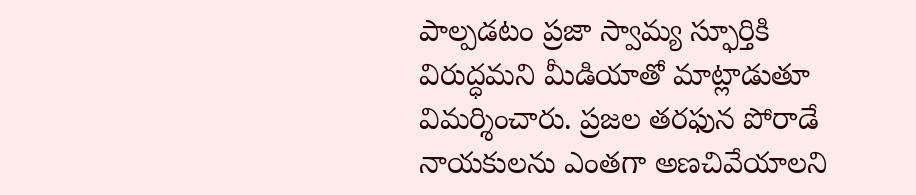పాల్పడటం ప్రజా స్వామ్య స్ఫూర్తికి విరుద్ధమని మీడియాతో మాట్లాడుతూ విమర్శించారు. ప్రజల తరఫున పోరాడే నాయకులను ఎంతగా అణచివేయాలని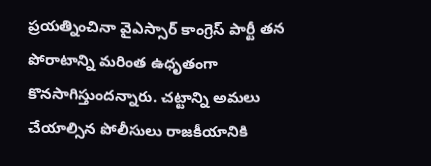ప్రయత్నించినా వైఎస్సార్‌ కాంగ్రెస్‌ పార్టీ తన పోరాటాన్ని మరింత ఉధృతంగా కొనసాగిస్తుందన్నారు. చట్టాన్ని అమలు చేయాల్సిన పోలీసులు రాజకీయానికి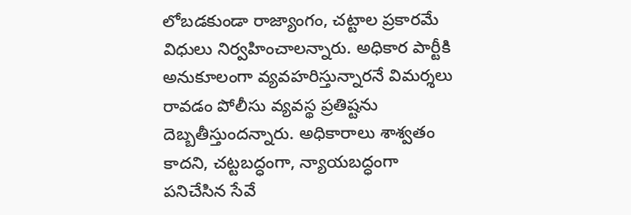లోబడకుండా రాజ్యాంగం, చట్టాల ప్రకారమే విధులు నిర్వహించాలన్నారు. అధికార పార్టీకి అనుకూలంగా వ్యవహరిస్తున్నారనే విమర్శలు రావడం పోలీసు వ్యవస్థ ప్రతిష్టను దెబ్బతీస్తుందన్నారు. అధికారాలు శాశ్వతం కాదని, చట్టబద్ధంగా, న్యాయబద్ధంగా పనిచేసిన సేవే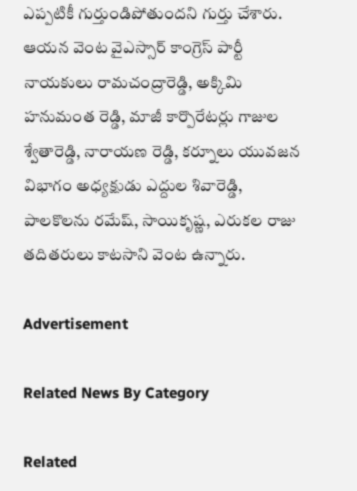ఎప్పటికీ గుర్తుండిపోతుందని గుర్తు చేశారు. ఆయన వెంట వైఎస్సార్‌ కాంగ్రెస్‌ పార్టీ నాయకులు రామచంద్రారెడ్డి, అక్కిమి హనుమంత రెడ్డి, మాజీ కార్పొరేటర్లు గాజుల శ్వేతారెడ్డి, నారాయణ రెడ్డి, కర్నూలు యువజన విభాగం అధ్యక్షుడు ఎద్దుల శివారెడ్డి, పాలకొలను రమేష్‌, సాయికృష్ణ, ఎరుకల రాజు తదితరులు కాటసాని వెంట ఉన్నారు.

Advertisement

Related News By Category

Related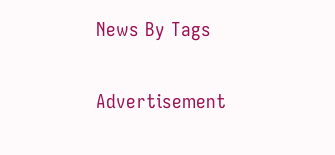News By Tags

Advertisement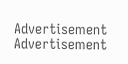Advertisement
Advertisement